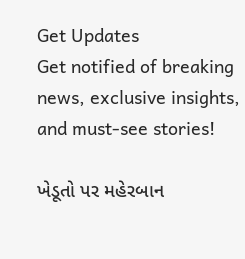Get Updates
Get notified of breaking news, exclusive insights, and must-see stories!

ખેડૂતો પર મહેરબાન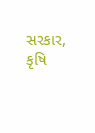સરકાર, કૃષિ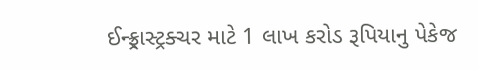ઈન્ફ્ર્રાસ્ટ્રક્ચર માટે 1 લાખ કરોડ રૂપિયાનુ પેકેજ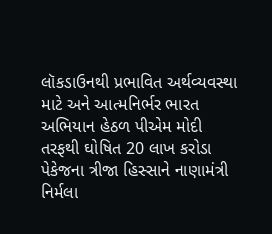લૉકડાઉનથી પ્રભાવિત અર્થવ્યવસ્થા માટે અને આત્મનિર્ભર ભારત અભિયાન હેઠળ પીએમ મોદી તરફથી ઘોષિત 20 લાખ કરોડા પેકેજના ત્રીજા હિસ્સાને નાણામંત્રી નિર્મલા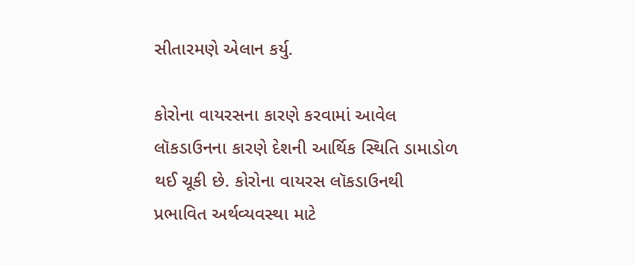સીતારમણે એલાન કર્યુ.

કોરોના વાયરસના કારણે કરવામાં આવેલ લૉકડાઉનના કારણે દેશની આર્થિક સ્થિતિ ડામાડોળ થઈ ચૂકી છે. કોરોના વાયરસ લૉકડાઉનથી પ્રભાવિત અર્થવ્યવસ્થા માટે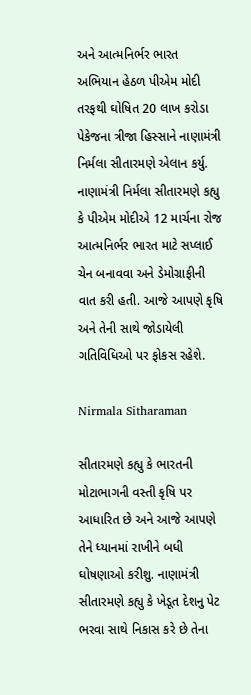અને આત્મનિર્ભર ભારત અભિયાન હેઠળ પીએમ મોદી તરફથી ઘોષિત 20 લાખ કરોડા પેકેજના ત્રીજા હિસ્સાને નાણામંત્રી નિર્મલા સીતારમણે એલાન કર્યુ. નાણામંત્રી નિર્મલા સીતારમણે કહ્યુ કે પીએમ મોદીએ 12 માર્ચના રોજ આત્મનિર્ભર ભારત માટે સપ્લાઈ ચેન બનાવવા અને ડેમોગ્રાફીની વાત કરી હતી. આજે આપણે કૃષિ અને તેની સાથે જોડાયેલી ગતિવિધિઓ પર ફોકસ રહેશે.

Nirmala Sitharaman

સીતારમણે કહ્યુ કે ભારતની મોટાભાગની વસ્તી કૃષિ પર આધારિત છે અને આજે આપણે તેને ધ્યાનમાં રાખીને બધી ઘોષણાઓ કરીશુ. નાણામંત્રી સીતારમણે કહ્યુ કે ખેડૂત દેશનુ પેટ ભરવા સાથે નિકાસ કરે છે તેના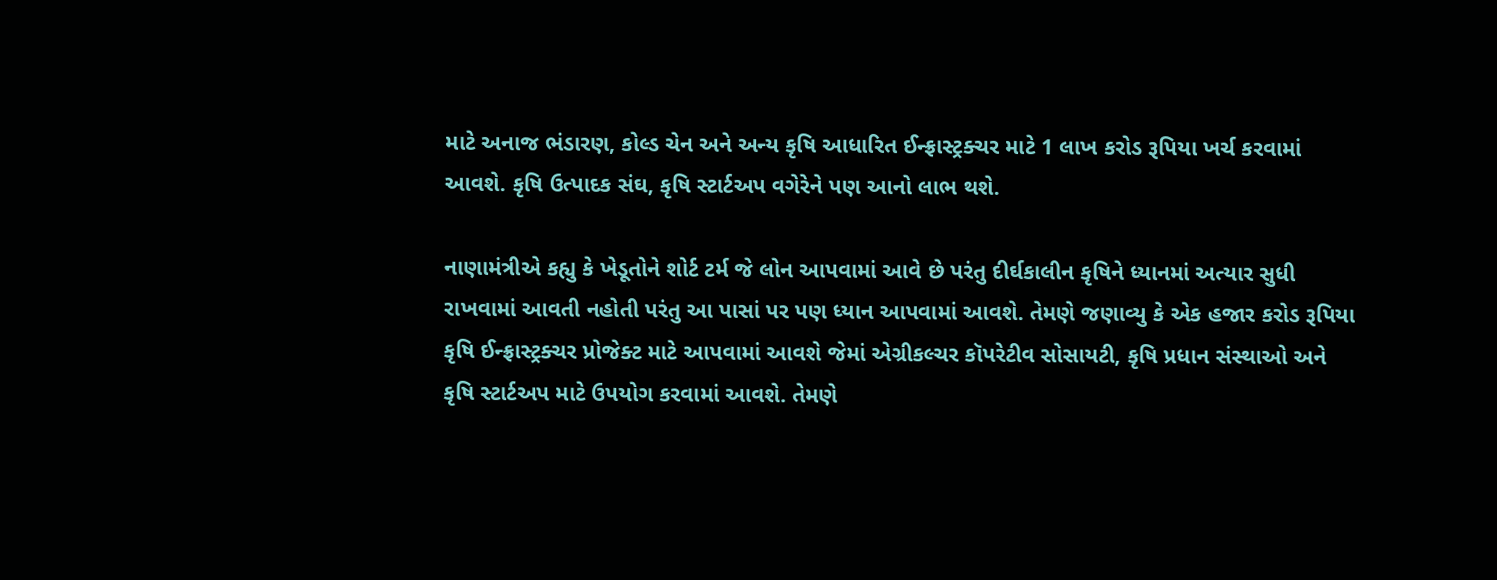માટે અનાજ ભંડારણ, કોલ્ડ ચેન અને અન્ય કૃષિ આધારિત ઈન્ફ્રાસ્ટ્રક્ચર માટે 1 લાખ કરોડ રૂપિયા ખર્ચ કરવામાં આવશે. કૃષિ ઉત્પાદક સંઘ, કૃષિ સ્ટાર્ટઅપ વગેરેને પણ આનો લાભ થશે.

નાણામંત્રીએ કહ્યુ કે ખેડૂતોને શોર્ટ ટર્મ જે લોન આપવામાં આવે છે પરંતુ દીર્ઘકાલીન કૃષિને ધ્યાનમાં અત્યાર સુધી રાખવામાં આવતી નહોતી પરંતુ આ પાસાં પર પણ ધ્યાન આપવામાં આવશે. તેમણે જણાવ્યુ કે એક હજાર કરોડ રૂપિયા કૃષિ ઈન્ફ્રાસ્ટ્રક્ચર પ્રોજેક્ટ માટે આપવામાં આવશે જેમાં એગ્રીકલ્ચર કૉપરેટીવ સોસાયટી, કૃષિ પ્રધાન સંસ્થાઓ અને કૃષિ સ્ટાર્ટઅપ માટે ઉપયોગ કરવામાં આવશે. તેમણે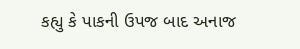કહ્યુ કે પાકની ઉપજ બાદ અનાજ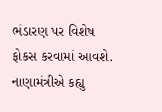ભંડારણ પર વિશેષ ફોકસ કરવામાં આવશે. નાણામંત્રીએ કહ્યુ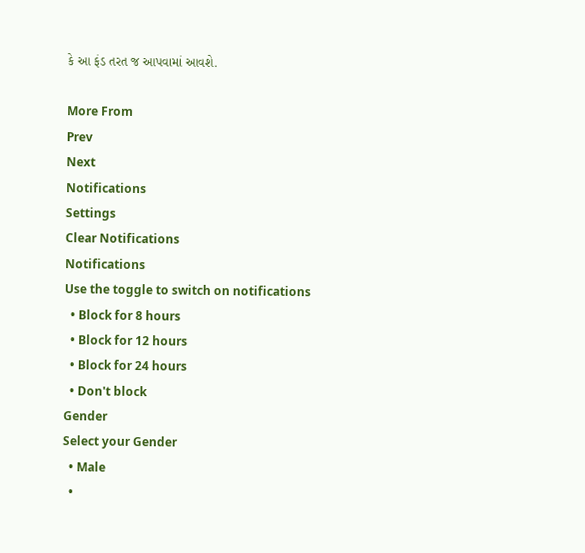કે આ ફંડ તરત જ આપવામાં આવશે.

More From
Prev
Next
Notifications
Settings
Clear Notifications
Notifications
Use the toggle to switch on notifications
  • Block for 8 hours
  • Block for 12 hours
  • Block for 24 hours
  • Don't block
Gender
Select your Gender
  • Male
  •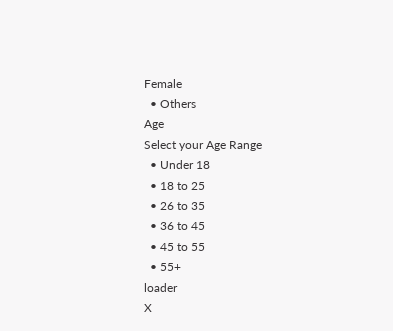Female
  • Others
Age
Select your Age Range
  • Under 18
  • 18 to 25
  • 26 to 35
  • 36 to 45
  • 45 to 55
  • 55+
loader
X